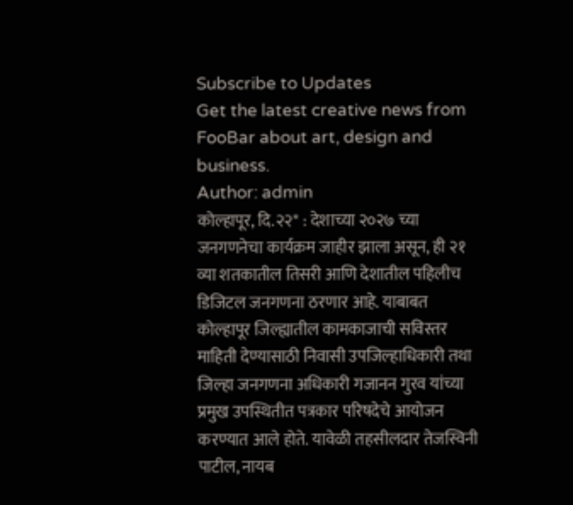Subscribe to Updates
Get the latest creative news from FooBar about art, design and business.
Author: admin
कोल्हापूर, दि.२२* : देशाच्या २०२७ च्या जनगणनेचा कार्यक्रम जाहीर झाला असून, ही २१ व्या शतकातील तिसरी आणि देशातील पहिलीच डिजिटल जनगणना ठरणार आहे. याबाबत कोल्हापूर जिल्ह्यातील कामकाजाची सविस्तर माहिती देण्यासाठी निवासी उपजिल्हाधिकारी तथा जिल्हा जनगणना अधिकारी गजानन गुरव यांच्या प्रमुख उपस्थितीत पत्रकार परिषदेचे आयोजन करण्यात आले होते. यावेळी तहसीलदार तेजस्विनी पाटील, नायब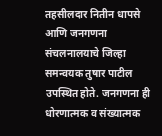तहसीलदार नितीन धापसे आणि जनगणना संचलनालयाचे जिल्हा समन्वयक तुषार पाटील उपस्थित होते. जनगणना ही धोरणात्मक व संख्यात्मक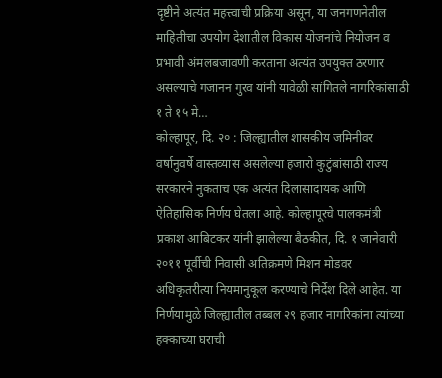दृष्टीने अत्यंत महत्त्वाची प्रक्रिया असून, या जनगणनेतील माहितीचा उपयोग देशातील विकास योजनांचे नियोजन व प्रभावी अंमलबजावणी करताना अत्यंत उपयुक्त ठरणार असल्याचे गजानन गुरव यांनी यावेळी सांगितले नागरिकांसाठी १ ते १५ मे…
कोल्हापूर, दि. २० : जिल्ह्यातील शासकीय जमिनीवर वर्षानुवर्षे वास्तव्यास असलेल्या हजारो कुटुंबांसाठी राज्य सरकारने नुकताच एक अत्यंत दिलासादायक आणि ऐतिहासिक निर्णय घेतला आहे. कोल्हापूरचे पालकमंत्री प्रकाश आबिटकर यांनी झालेल्या बैठकीत, दि. १ जानेवारी २०११ पूर्वीची निवासी अतिक्रमणे मिशन मोडवर अधिकृतरीत्या नियमानुकूल करण्याचे निर्देश दिले आहेत. या निर्णयामुळे जिल्ह्यातील तब्बल २९ हजार नागरिकांना त्यांच्या हक्काच्या घराची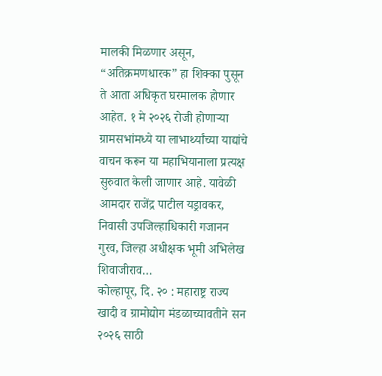मालकी मिळणार असून, “अतिक्रमणधारक” हा शिक्का पुसून ते आता अधिकृत घरमालक होणार आहेत. १ मे २०२६ रोजी होणाऱ्या ग्रामसभांमध्ये या लाभार्थ्यांच्या याद्यांचे वाचन करून या महाभियानाला प्रत्यक्ष सुरुवात केली जाणार आहे. यावेळी आमदार राजेंद्र पाटील यड्रावकर, निवासी उपजिल्हाधिकारी गजानन गुरव, जिल्हा अधीक्षक भूमी अभिलेख शिवाजीराव…
कोल्हापूर, दि. २० : महाराष्ट्र राज्य खादी व ग्रामोद्योग मंडळाच्यावतीने सन २०२६ साठी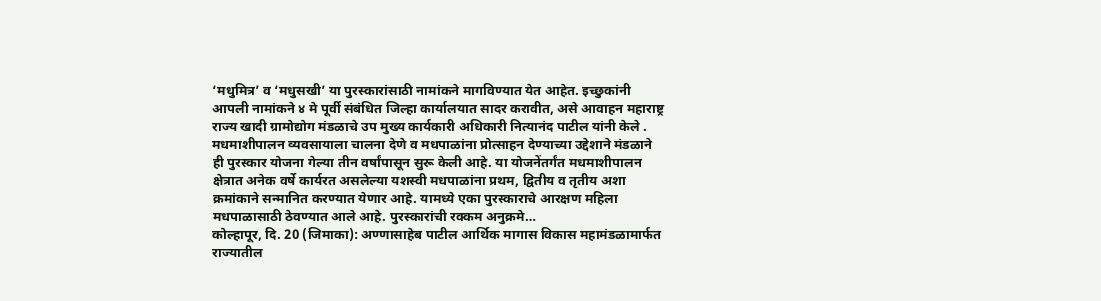‘मधुमित्र’ व ‘मधुसखी’ या पुरस्कारांसाठी नामांकने मागविण्यात येत आहेत. इच्छुकांनी आपली नामांकने ४ मे पूर्वी संबंधित जिल्हा कार्यालयात सादर करावीत, असे आवाहन महाराष्ट्र राज्य खादी ग्रामोद्योग मंडळाचे उप मुख्य कार्यकारी अधिकारी नित्यानंद पाटील यांनी केले . मधमाशीपालन व्यवसायाला चालना देणे व मधपाळांना प्रोत्साहन देण्याच्या उद्देशाने मंडळाने ही पुरस्कार योजना गेल्या तीन वर्षांपासून सुरू केली आहे. या योजनेंतर्गंत मधमाशीपालन क्षेत्रात अनेक वर्षे कार्यरत असलेल्या यशस्वी मधपाळांना प्रथम, द्वितीय व तृतीय अशा क्रमांकाने सन्मानित करण्यात येणार आहे. यामध्ये एका पुरस्काराचे आरक्षण महिला मधपाळासाठी ठेवण्यात आले आहे. पुरस्कारांची रक्कम अनुक्रमे…
कोल्हापूर, दि. 20 (जिमाका): अण्णासाहेब पाटील आर्थिक मागास विकास महामंडळामार्फत राज्यातील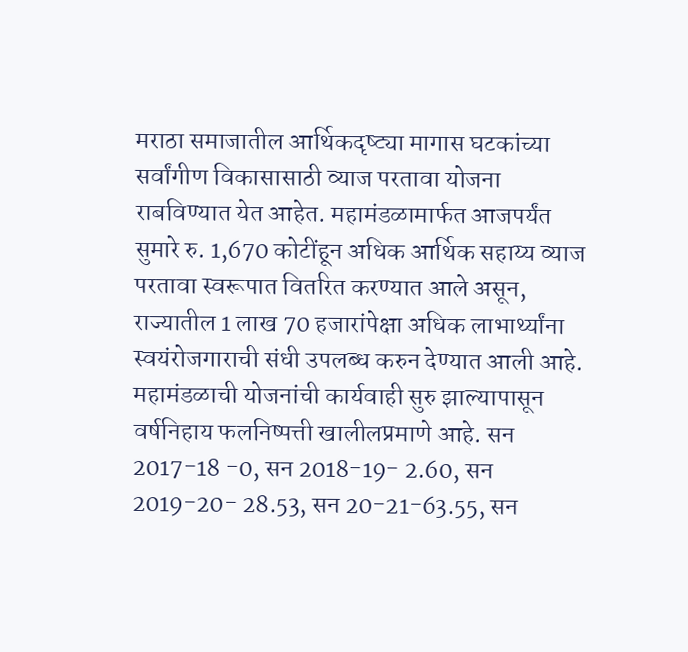मराठा समाजातील आर्थिकदृष्ट्या मागास घटकांच्या सर्वांगीण विकासासाठी व्याज परतावा योजना राबविण्यात येत आहेत. महामंडळामार्फत आजपर्यंत सुमारे रु. 1,670 कोटींहून अधिक आर्थिक सहाय्य व्याज परतावा स्वरूपात वितरित करण्यात आले असून, राज्यातील 1 लाख 70 हजारांपेक्षा अधिक लाभार्थ्यांना स्वयंरोजगाराची संधी उपलब्ध करुन देण्यात आली आहे. महामंडळाची योजनांची कार्यवाही सुरु झाल्यापासून वर्षनिहाय फलनिष्पत्ती खालीलप्रमाणे आहे. सन 2017-18 -0, सन 2018-19- 2.60, सन 2019-20- 28.53, सन 20-21-63.55, सन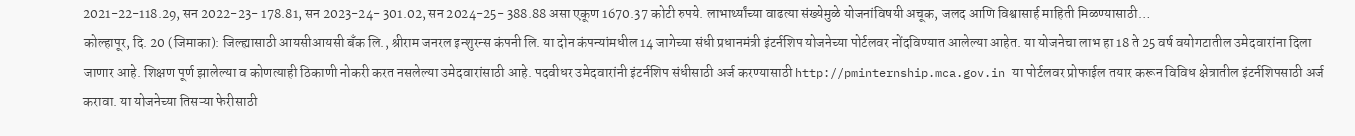2021-22-118.29, सन 2022-23- 178.81, सन 2023-24- 301.02, सन 2024-25- 388.88 असा एकूण 1670.37 कोटी रुपये. लाभार्थ्यांच्या वाढत्या संख्येमुळे योजनांविषयी अचूक, जलद आणि विश्वासार्ह माहिती मिळण्यासाठी…
कोल्हापूर, दि. 20 (जिमाका): जिल्ह्यासाठी आयसीआयसी बँक लि., श्रीराम जनरल इन्शुरन्स कंपनी लि. या दोन कंपन्यांमधील 14 जागेच्या संधी प्रधानमंत्री इंटर्नशिप योजनेच्या पोर्टलवर नोंदविण्यात आलेल्या आहेत. या योजनेचा लाभ हा 18 ते 25 वर्ष वयोगटातील उमेदवारांना दिला जाणार आहे. शिक्षण पूर्ण झालेल्या व कोणत्याही ठिकाणी नोकरी करत नसलेल्या उमेदवारांसाठी आहे. पदवीधर उमेदवारांनी इंटर्नशिप संधीसाठी अर्ज करण्यासाठी http://pminternship.mca.gov.in या पोर्टलवर प्रोफाईल तयार करून विविध क्षेत्रातील इंटर्नशिपसाठी अर्ज करावा. या योजनेच्या तिसऱ्या फेरीसाठी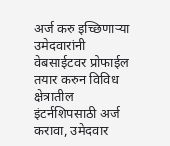अर्ज करु इच्छिणाऱ्या उमेदवारांनी वेबसाईटवर प्रोफाईल तयार करुन विविध क्षेत्रातील इंटर्नशिपसाठी अर्ज करावा, उमेदवार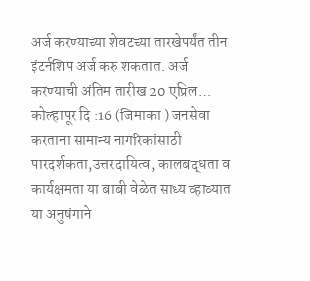अर्ज करण्याच्या शेवटच्या तारखेपर्यंत तीन इंटर्नशिप अर्ज करु शकतात. अर्ज करण्याची अंतिम तारीख 20 एप्रिल…
कोल्हापूर दि :16 (जिमाका ) जनसेवा करताना सामान्य नागरिकांसाठी पारदर्शकता,उत्तरदायित्व, कालबद्धता व कार्यक्षमता या बाबी वेळेत साध्य व्हाव्यात या अनुषंगाने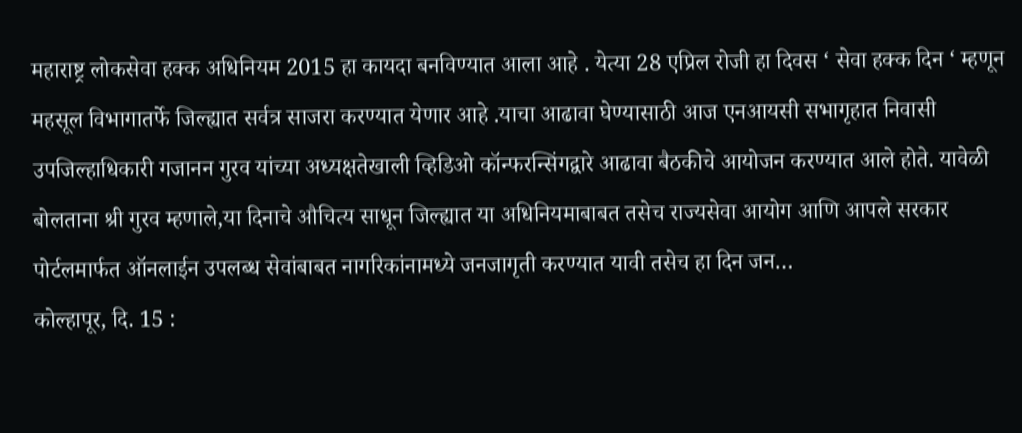महाराष्ट्र लोकसेवा हक्क अधिनियम 2015 हा कायदा बनविण्यात आला आहे . येत्या 28 एप्रिल रोजी हा दिवस ‘ सेवा हक्क दिन ‘ म्हणून महसूल विभागातर्फे जिल्ह्यात सर्वत्र साजरा करण्यात येणार आहे .याचा आढावा घेण्यासाठी आज एनआयसी सभागृहात निवासी उपजिल्हाधिकारी गजानन गुरव यांच्या अध्यक्षतेखाली व्हिडिओ कॉन्फरन्सिंगद्वारे आढावा बैठकीचे आयोजन करण्यात आले होते. यावेळी बोलताना श्री गुरव म्हणाले,या दिनाचे औचित्य साधून जिल्ह्यात या अधिनियमाबाबत तसेच राज्यसेवा आयोग आणि आपले सरकार पोर्टलमार्फत ऑनलाईन उपलब्ध सेवांबाबत नागरिकांनामध्ये जनजागृती करण्यात यावी तसेच हा दिन जन…
कोल्हापूर, दि. 15 :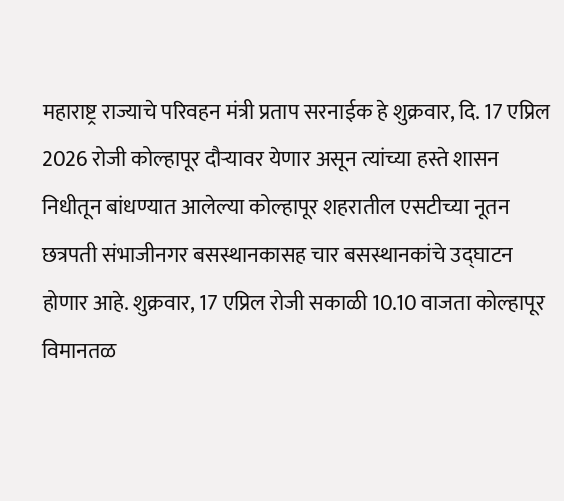महाराष्ट्र राज्याचे परिवहन मंत्री प्रताप सरनाईक हे शुक्रवार, दि. 17 एप्रिल 2026 रोजी कोल्हापूर दौऱ्यावर येणार असून त्यांच्या हस्ते शासन निधीतून बांधण्यात आलेल्या कोल्हापूर शहरातील एसटीच्या नूतन छत्रपती संभाजीनगर बसस्थानकासह चार बसस्थानकांचे उद्घाटन होणार आहे. शुक्रवार, 17 एप्रिल रोजी सकाळी 10.10 वाजता कोल्हापूर विमानतळ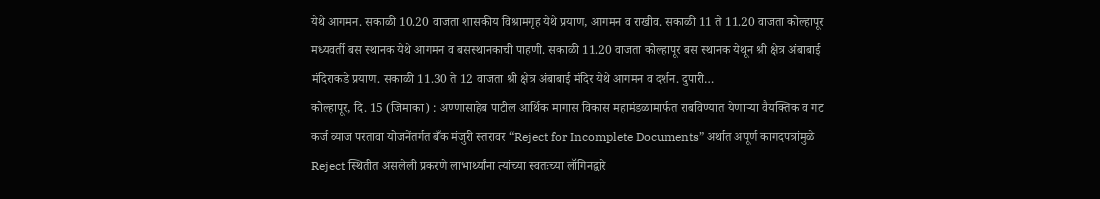येथे आगमन. सकाळी 10.20 वाजता शासकीय विश्रामगृह येथे प्रयाण, आगमन व राखीव. सकाळी 11 ते 11.20 वाजता कोल्हापूर मध्यवर्ती बस स्थानक येथे आगमन व बसस्थानकाची पाहणी. सकाळी 11.20 वाजता कोल्हापूर बस स्थानक येथून श्री क्षेत्र अंबाबाई मंदिराकडे प्रयाण. सकाळी 11.30 ते 12 वाजता श्री क्षेत्र अंबाबाई मंदिर येथे आगमन व दर्शन. दुपारी…
कोल्हापूर, दि. 15 (जिमाका) : अण्णासाहेब पाटील आर्थिक मागास विकास महामंडळामार्फत राबविण्यात येणाऱ्या वैयक्तिक व गट कर्ज व्याज परतावा योजनेंतर्गत बँक मंजुरी स्तरावर “Reject for Incomplete Documents” अर्थात अपूर्ण कागदपत्रांमुळे Reject स्थितीत असलेली प्रकरणे लाभार्थ्यांना त्यांच्या स्वतःच्या लॉगिनद्वारे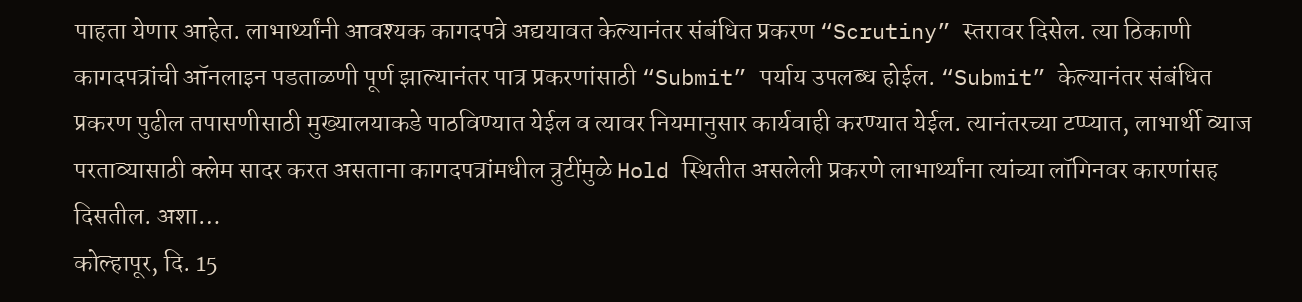पाहता येणार आहेत. लाभार्थ्यांनी आवश्यक कागदपत्रे अद्ययावत केल्यानंतर संबंधित प्रकरण “Scrutiny” स्तरावर दिसेल. त्या ठिकाणी कागदपत्रांची ऑनलाइन पडताळणी पूर्ण झाल्यानंतर पात्र प्रकरणांसाठी “Submit” पर्याय उपलब्ध होईल. “Submit” केल्यानंतर संबंधित प्रकरण पुढील तपासणीसाठी मुख्यालयाकडे पाठविण्यात येईल व त्यावर नियमानुसार कार्यवाही करण्यात येईल. त्यानंतरच्या टप्प्यात, लाभार्थी व्याज परताव्यासाठी क्लेम सादर करत असताना कागदपत्रांमधील त्रुटींमुळे Hold स्थितीत असलेली प्रकरणे लाभार्थ्यांना त्यांच्या लॉगिनवर कारणांसह दिसतील. अशा…
कोल्हापूर, दि. 15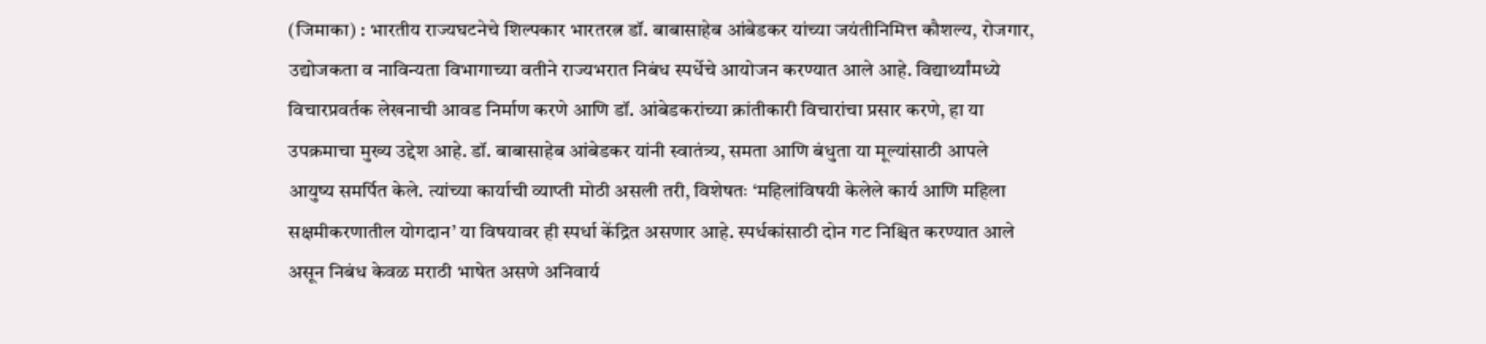(जिमाका) : भारतीय राज्यघटनेचे शिल्पकार भारतरत्न डॉ. बाबासाहेब आंबेडकर यांच्या जयंतीनिमित्त कौशल्य, रोजगार, उद्योजकता व नाविन्यता विभागाच्या वतीने राज्यभरात निबंध स्पर्धेचे आयोजन करण्यात आले आहे. विद्यार्थ्यांमध्ये विचारप्रवर्तक लेखनाची आवड निर्माण करणे आणि डॉ. आंबेडकरांच्या क्रांतीकारी विचारांचा प्रसार करणे, हा या उपक्रमाचा मुख्य उद्देश आहे. डॉ. बाबासाहेब आंबेडकर यांनी स्वातंत्र्य, समता आणि बंधुता या मूल्यांसाठी आपले आयुष्य समर्पित केले. त्यांच्या कार्याची व्याप्ती मोठी असली तरी, विशेषतः ‘महिलांविषयी केलेले कार्य आणि महिला सक्षमीकरणातील योगदान’ या विषयावर ही स्पर्धा केंद्रित असणार आहे. स्पर्धकांसाठी दोन गट निश्चित करण्यात आले असून निबंध केवळ मराठी भाषेत असणे अनिवार्य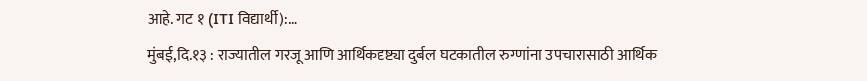आहे. गट १ (ITI विद्यार्थी):…
मुंबई,दि.१३ : राज्यातील गरजू आणि आर्थिकदृष्ट्या दुर्बल घटकातील रुग्णांना उपचारासाठी आर्थिक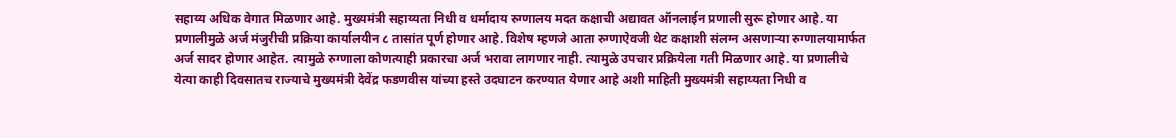सहाय्य अधिक वेगात मिळणार आहे. मुख्यमंत्री सहाय्यता निधी व धर्मादाय रुग्णालय मदत कक्षाची अद्यावत ऑनलाईन प्रणाली सुरू होणार आहे. या प्रणालीमुळे अर्ज मंजुरीची प्रक्रिया कार्यालयीन ८ तासांत पूर्ण होणार आहे. विशेष म्हणजे आता रुग्णाऐवजी थेट कक्षाशी संलग्न असणाऱ्या रुग्णालयामार्फत अर्ज सादर होणार आहेत. त्यामुळे रुग्णाला कोणत्याही प्रकारचा अर्ज भरावा लागणार नाही. त्यामुळे उपचार प्रक्रियेला गती मिळणार आहे. या प्रणालीचे येत्या काही दिवसातच राज्याचे मुख्यमंत्री देवेंद्र फडणवीस यांच्या हस्ते उदघाटन करण्यात येणार आहे अशी माहिती मुख्यमंत्री सहाय्यता निधी व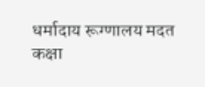धर्मादाय रूग्णालय मदत कक्षा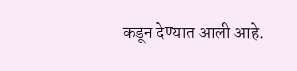कडून देण्यात आली आहे.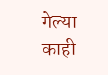गेल्या काही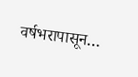वर्षभरापासून…